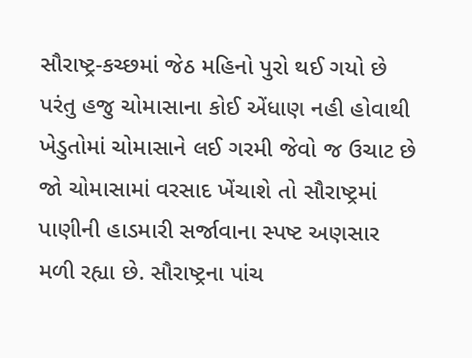સૌરાષ્ટ્ર-કચ્છમાં જેઠ મહિનો પુરો થઈ ગયો છે પરંતુ હજુ ચોમાસાના કોઈ એંધાણ નહી હોવાથી ખેડુતોમાં ચોમાસાને લઈ ગરમી જેવો જ ઉચાટ છે જો ચોમાસામાં વરસાદ ખેંચાશે તો સૌરાષ્ટ્રમાં પાણીની હાડમારી સર્જાવાના સ્પષ્ટ અણસાર મળી રહ્યા છે. સૌરાષ્ટ્રના પાંચ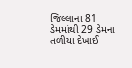જિલ્લાના 81 ડેમમાંથી 29 ડેમના તળીયા દેખાઈ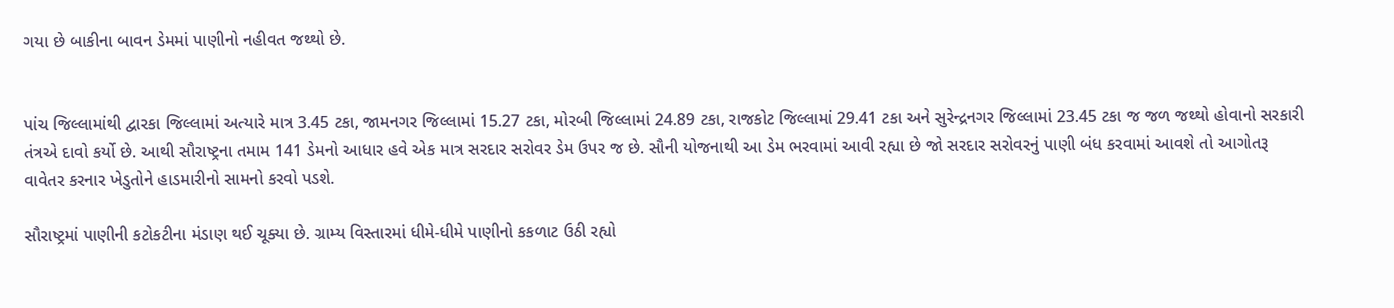ગયા છે બાકીના બાવન ડેમમાં પાણીનો નહીવત જથ્થો છે.


પાંચ જિલ્લામાંથી દ્વારકા જિલ્લામાં અત્યારે માત્ર 3.45 ટકા, જામનગર જિલ્લામાં 15.27 ટકા, મોરબી જિલ્લામાં 24.89 ટકા, રાજકોટ જિલ્લામાં 29.41 ટકા અને સુરેન્દ્રનગર જિલ્લામાં 23.45 ટકા જ જળ જથ્થો હોવાનો સરકારી તંત્રએ દાવો કર્યો છે. આથી સૌરાષ્ટ્રના તમામ 141 ડેમનો આધાર હવે એક માત્ર સરદાર સરોવર ડેમ ઉપર જ છે. સૌની યોજનાથી આ ડેમ ભરવામાં આવી રહ્યા છે જો સરદાર સરોવરનું પાણી બંધ કરવામાં આવશે તો આગોતરૂ વાવેતર કરનાર ખેડુતોને હાડમારીનો સામનો કરવો પડશે.

સૌરાષ્ટ્રમાં પાણીની કટોકટીના મંડાણ થઈ ચૂક્યા છે. ગ્રામ્ય વિસ્તારમાં ધીમે-ધીમે પાણીનો કકળાટ ઉઠી રહ્યો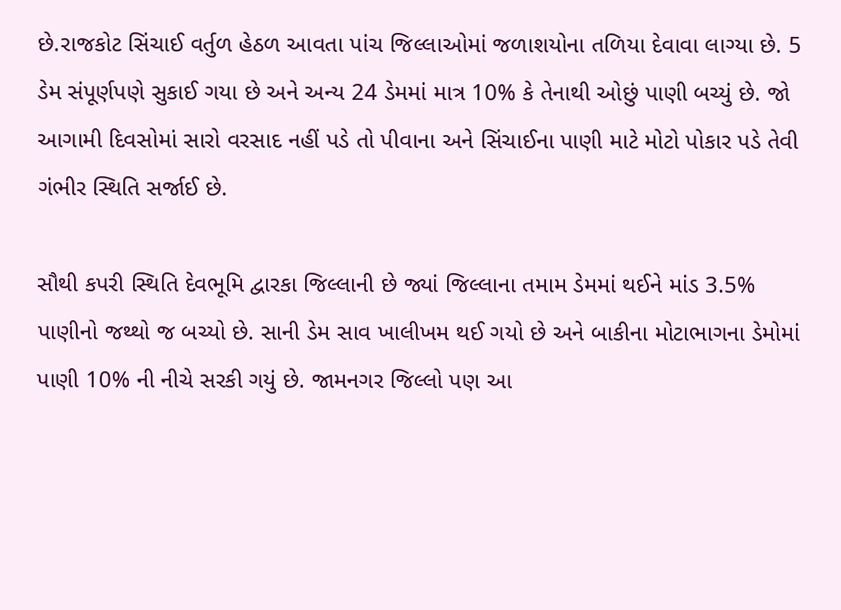છે.રાજકોટ સિંચાઈ વર્તુળ હેઠળ આવતા પાંચ જિલ્લાઓમાં જળાશયોના તળિયા દેવાવા લાગ્યા છે. 5 ડેમ સંપૂર્ણપણે સુકાઈ ગયા છે અને અન્ય 24 ડેમમાં માત્ર 10% કે તેનાથી ઓછું પાણી બચ્યું છે. જો આગામી દિવસોમાં સારો વરસાદ નહીં પડે તો પીવાના અને સિંચાઈના પાણી માટે મોટો પોકાર પડે તેવી ગંભીર સ્થિતિ સર્જાઈ છે.

સૌથી કપરી સ્થિતિ દેવભૂમિ દ્વારકા જિલ્લાની છે જ્યાં જિલ્લાના તમામ ડેમમાં થઈને માંડ 3.5% પાણીનો જથ્થો જ બચ્યો છે. સાની ડેમ સાવ ખાલીખમ થઈ ગયો છે અને બાકીના મોટાભાગના ડેમોમાં પાણી 10% ની નીચે સરકી ગયું છે. જામનગર જિલ્લો પણ આ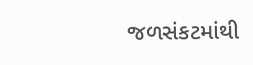જળસંકટમાંથી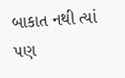બાકાત નથી ત્યાં પણ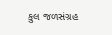કુલ જળસંગ્રહ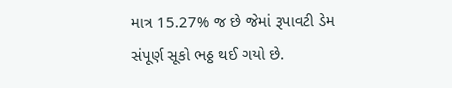માત્ર 15.27% જ છે જેમાં રૂપાવટી ડેમ સંપૂર્ણ સૂકો ભઠ્ઠ થઈ ગયો છે.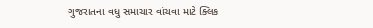ગુજરાતના વધુ સમાચાર વાંચવા માટે ક્લિક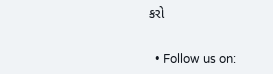કરો


  • Follow us on: